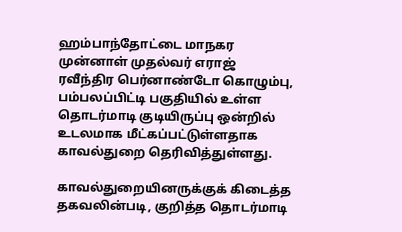ஹம்பாந்தோட்டை மாநகர முன்னாள் முதல்வர் எராஜ் ரவீந்திர பெர்னாண்டோ கொழும்பு, பம்பலப்பிட்டி பகுதியில் உள்ள தொடர்மாடி குடியிருப்பு ஒன்றில் உடலமாக மீட்கப்பட்டுள்ளதாக காவல்துறை தெரிவித்துள்ளது.

காவல்துறையினருக்குக் கிடைத்த தகவலின்படி, குறித்த தொடர்மாடி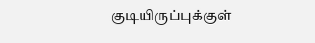குடியிருப்புக்குள்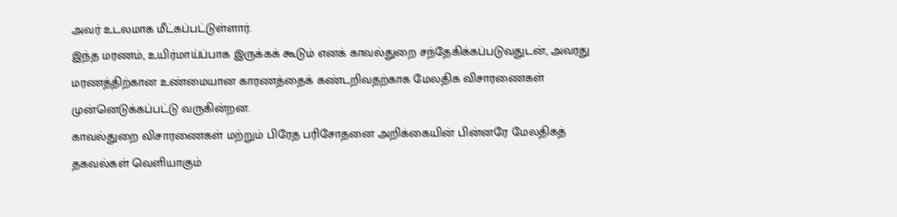அவர் உடலமாக மீட்கப்பட்டுள்ளார்.
இந்த மரணம், உயிர்மாய்ப்பாக இருக்கக் கூடும் எனக் காவல்துறை சந்தேகிக்கப்படுவதுடன், அவரது மரணத்திற்கான உண்மையான காரணத்தைக் கண்டறிவதற்காக மேலதிக விசாரணைகள் முன்னெடுக்கப்பட்டு வருகின்றன.
காவல்துறை விசாரணைகள் மற்றும் பிரேத பரிசோதனை அறிக்கையின் பின்னரே மேலதிகத் தகவல்கள் வெளியாகும்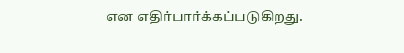என எதிர்பார்க்கப்படுகிறது.